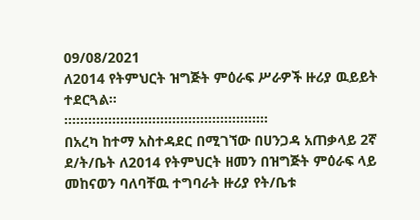09/08/2021
ለ2014 የትምህርት ዝግጅት ምዕራፍ ሥራዎች ዙሪያ ዉይይት ተደርጓል።
።።።።።።።።፡።።።።።።።።።።።።።።።።።
በአረካ ከተማ አስተዳደር በሚገኘው በሀንጋዳ አጠቃላይ 2ኛ ደ/ት/ቤት ለ2014 የትምህርት ዘመን በዝግጅት ምዕራፍ ላይ መከናወን ባለባቸዉ ተግባራት ዙሪያ የት/ቤቱ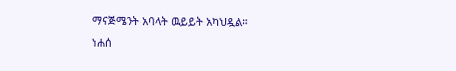ማናጅሜንት አባላት ዉይይት አካህዷል።
ነሐሰ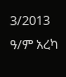3/2013 ዓ/ም አረካ